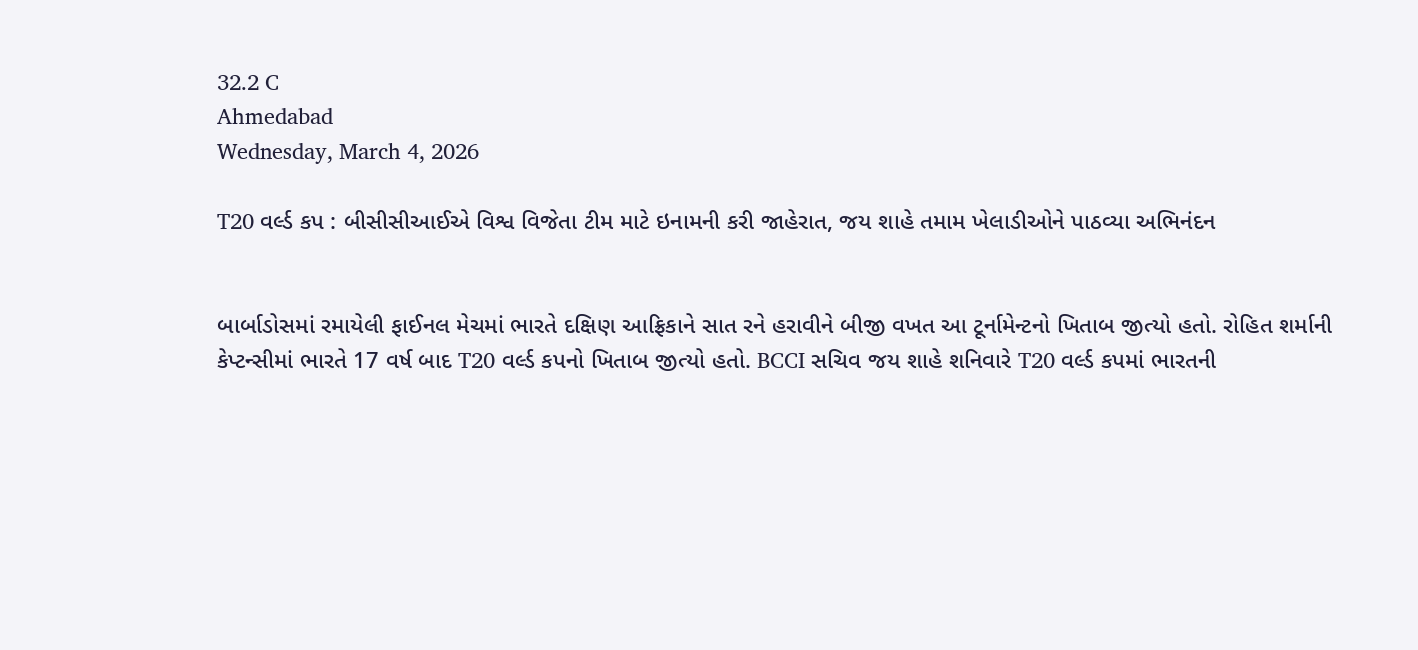32.2 C
Ahmedabad
Wednesday, March 4, 2026

T20 વર્લ્ડ કપ : બીસીસીઆઈએ વિશ્વ વિજેતા ટીમ માટે ઇનામની કરી જાહેરાત, જય શાહે તમામ ખેલાડીઓને પાઠવ્યા અભિનંદન


બાર્બાડોસમાં રમાયેલી ફાઈનલ મેચમાં ભારતે દક્ષિણ આફ્રિકાને સાત રને હરાવીને બીજી વખત આ ટૂર્નામેન્ટનો ખિતાબ જીત્યો હતો. રોહિત શર્માની કેપ્ટન્સીમાં ભારતે 17 વર્ષ બાદ T20 વર્લ્ડ કપનો ખિતાબ જીત્યો હતો. BCCI સચિવ જય શાહે શનિવારે T20 વર્લ્ડ કપમાં ભારતની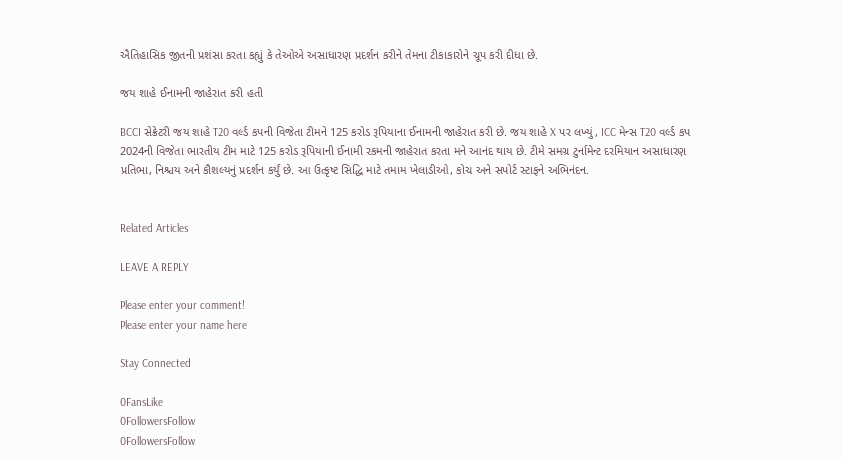ઐતિહાસિક જીતની પ્રશંસા કરતા કહ્યું કે તેઓએ અસાધારણ પ્રદર્શન કરીને તેમના ટીકાકારોને ચૂપ કરી દીધા છે.

જય શાહે ઈનામની જાહેરાત કરી હતી

BCCI સેક્રેટરી જય શાહે T20 વર્લ્ડ કપની વિજેતા ટીમને 125 કરોડ રૂપિયાના ઈનામની જાહેરાત કરી છે. જય શાહે X પર લખ્યું, ICC મેન્સ T20 વર્લ્ડ કપ 2024ની વિજેતા ભારતીય ટીમ માટે 125 કરોડ રૂપિયાની ઈનામી રકમની જાહેરાત કરતા મને આનંદ થાય છે. ટીમે સમગ્ર ટુર્નામેન્ટ દરમિયાન અસાધારણ પ્રતિભા, નિશ્ચય અને કૌશલ્યનું પ્રદર્શન કર્યું છે. આ ઉત્કૃષ્ટ સિદ્ધિ માટે તમામ ખેલાડીઓ, કોચ અને સપોર્ટ સ્ટાફને અભિનંદન.


Related Articles

LEAVE A REPLY

Please enter your comment!
Please enter your name here

Stay Connected

0FansLike
0FollowersFollow
0FollowersFollow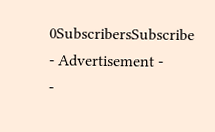0SubscribersSubscribe
- Advertisement -
-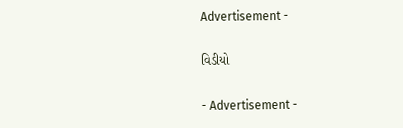Advertisement -

વિડીયો

- Advertisement -